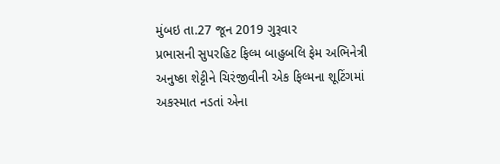મુંબઇ તા.27 જૂન 2019 ગુરૂવાર
પ્રભાસની સુપરહિટ ફિલ્મ બાહુબલિ ફેમ અભિનેત્રી અનુષ્કા શેટ્ટીને ચિરંજીવીની એક ફિલ્મના શૂટિંગમાં અકસ્માત નડતાં એના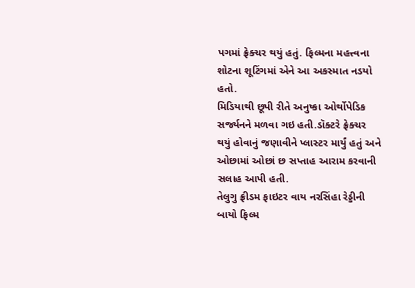પગમાં ફ્રેક્ચર થયું હતું. ફિલ્મના મહત્ત્વના શોટના શૂટિંગમાં એને આ અકસ્માત નડયો હતો.
મિડિયાથી છૂપી રીતે અનુષ્કા ઓર્થોપેડિક સર્જ્યનને મળવા ગઇ હતી.ડૉક્ટરે ફ્રેક્ચર થયું હોવાનું જણાવીને પ્લાસ્ટર માર્યું હતું અને ઓછામાં ઓછાં છ સપ્તાહ આરામ કરવાની સલાહ આપી હતી.
તેલુગુ ફ્રીડમ ફાઇટર વાય નરસિંહા રેડ્ડીની બાયો ફિલ્મ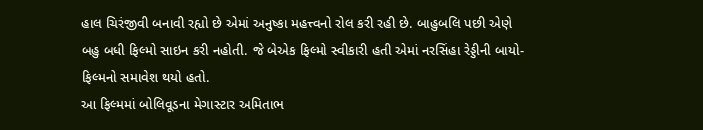હાલ ચિરંજીવી બનાવી રહ્યો છે એમાં અનુષ્કા મહત્ત્વનો રોલ કરી રહી છે. બાહુબલિ પછી એણે બહુ બધી ફિલ્મો સાઇન કરી નહોતી. જે બેએક ફિલ્મો સ્વીકારી હતી એમાં નરસિંહા રેડ્ડીની બાયો-ફિલ્મનો સમાવેશ થયો હતો.
આ ફિલ્મમાં બોલિવૂડના મેગાસ્ટાર અમિતાભ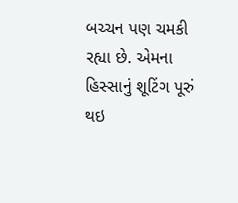બચ્ચન પણ ચમકી રહ્યા છે. એમના હિસ્સાનું શૂટિંગ પૂરું થઇ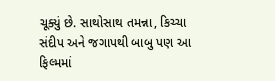ચૂક્યું છે. સાથોસાથ તમન્ના, કિચ્ચા સંદીપ અને જગાપથી બાબુ પણ આ ફિલ્મમાં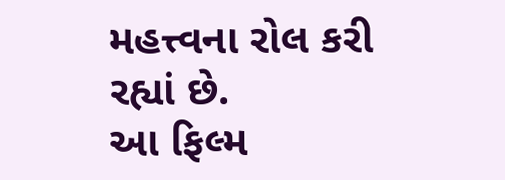મહત્ત્વના રોલ કરી રહ્યાં છે.
આ ફિલ્મ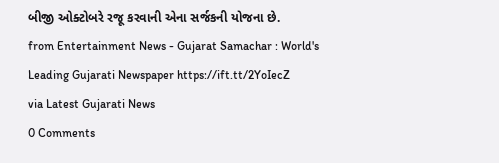બીજી ઓક્ટોબરે રજૂ કરવાની એના સર્જકની યોજના છે.
from Entertainment News - Gujarat Samachar : World's Leading Gujarati Newspaper https://ift.tt/2YoIecZ
via Latest Gujarati News
0 Comments